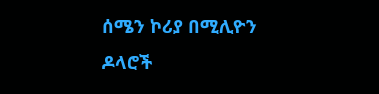ሰሜን ኮሪያ በሚሊዮን ዶላሮች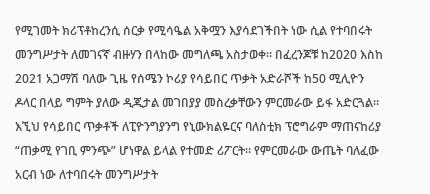የሚገመት ክሪፕቶከረንሲ ሰርቃ የሚሳዔል አቅሟን እያሳደገችበት ነው ሲል የተባበሩት መንግሥታት ለመገናኛ ብዙሃን በላከው መግለጫ አስታወቀ። በፈረንጆቹ ከ2020 እስከ 2021 አጋማሽ ባለው ጊዜ የሰሜን ኮሪያ የሳይበር ጥቃት አድራሾች ከ50 ሚሊዮን ዶላር በላይ ግምት ያለው ዲጂታል መገበያያ መስረቃቸውን ምርመራው ይፋ አድርጓል።
እኚህ የሳይበር ጥቃቶች ለፒዮንግያንግ የኒውክልዬርና ባለስቲክ ፕሮግራም ማጠናከሪያ “ጠቃሚ የገቢ ምንጭ” ሆነዋል ይላል የተመድ ሪፖርት። የምርመራው ውጤት ባለፈው አርብ ነው ለተባበሩት መንግሥታት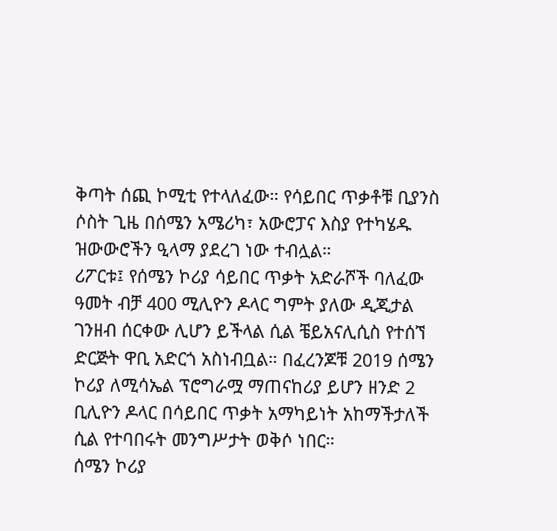ቅጣት ሰጪ ኮሚቲ የተላለፈው። የሳይበር ጥቃቶቹ ቢያንስ ሶስት ጊዜ በሰሜን አሜሪካ፣ አውሮፓና እስያ የተካሄዱ ዝውውሮችን ዒላማ ያደረገ ነው ተብሏል።
ሪፖርቱ፤ የሰሜን ኮሪያ ሳይበር ጥቃት አድራሾች ባለፈው ዓመት ብቻ 400 ሚሊዮን ዶላር ግምት ያለው ዲጂታል ገንዘብ ሰርቀው ሊሆን ይችላል ሲል ቼይአናሊሲስ የተሰኘ ድርጅት ዋቢ አድርጎ አስነብቧል። በፈረንጆቹ 2019 ሰሜን ኮሪያ ለሚሳኤል ፕሮግራሟ ማጠናከሪያ ይሆን ዘንድ 2 ቢሊዮን ዶላር በሳይበር ጥቃት አማካይነት አከማችታለች ሲል የተባበሩት መንግሥታት ወቅሶ ነበር።
ሰሜን ኮሪያ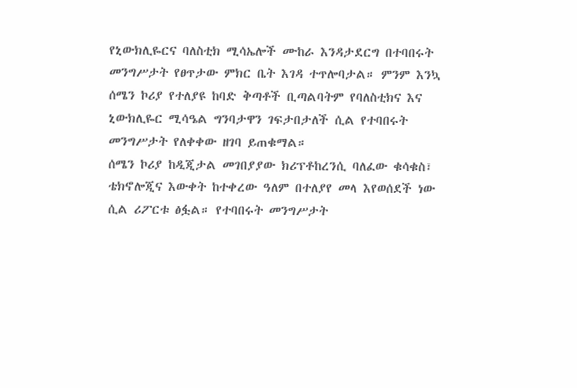የኒውክሊዬርና ባለስቲክ ሚሳኤሎች ሙከራ እንዳታደርግ በተባበሩት መንግሥታት የፀጥታው ምክር ቤት እገዳ ተጥሎባታል። ምንም እንኳ ሰሜን ኮሪያ የተለያዩ ከባድ ቅጣቶች ቢጣልባትም የባለስቲክና እና ኒውክሊዬር ሚሳዔል ግንባታዋን ገፍታበታለች ሲል የተባበሩት መንግሥታት የለቀቀው ዘገባ ይጠቁማል።
ሰሜን ኮሪያ ከዲጂታል መገበያያው ክሪፕቶከረንሲ ባለፈው ቁሳቁስ፣ ቴክኖሎጂና እውቀት ከተቀረው ዓለም በተለያየ መላ እየወሰደች ነው ሲል ሪፖርቱ ፅፏል። የተባበሩት መንግሥታት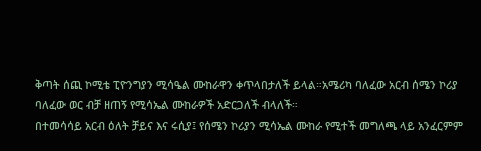ቅጣት ሰጪ ኮሚቴ ፒዮንግያን ሚሳዔል ሙከራዋን ቀጥላበታለች ይላል።አሜሪካ ባለፈው አርብ ሰሜን ኮሪያ ባለፈው ወር ብቻ ዘጠኝ የሚሳኤል ሙከራዎች አድርጋለች ብላለች።
በተመሳሳይ አርብ ዕለት ቻይና እና ሩሲያ፤ የሰሜን ኮሪያን ሚሳኤል ሙከራ የሚተች መግለጫ ላይ አንፈርምም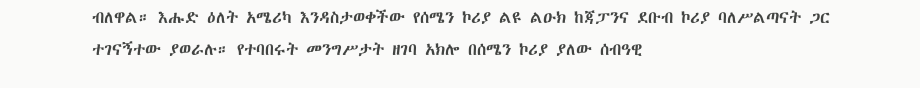ብለዋል። እሑድ ዕለት አሜሪካ እንዳስታወቀችው የሰሜን ኮሪያ ልዩ ልዑክ ከጃፓንና ደቡብ ኮሪያ ባለሥልጣናት ጋር ተገናኝተው ያወራሉ። የተባበሩት መንግሥታት ዘገባ አክሎ በሰሜን ኮሪያ ያለው ሰብዓዊ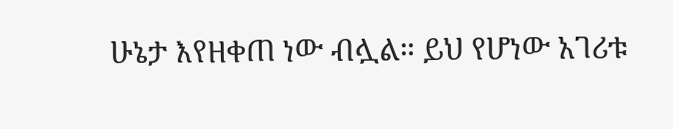ሁኔታ እየዘቀጠ ነው ብሏል። ይህ የሆነው አገሪቱ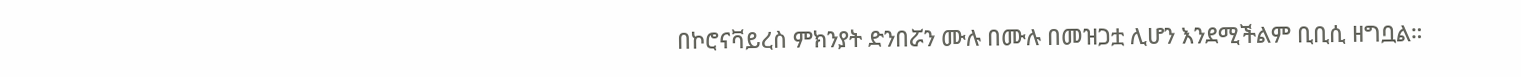በኮሮናቫይረስ ምክንያት ድንበሯን ሙሉ በሙሉ በመዝጋቷ ሊሆን እንደሚችልም ቢቢሲ ዘግቧል።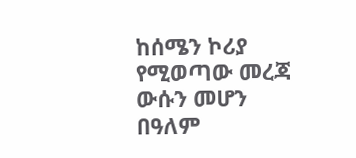ከሰሜን ኮሪያ የሚወጣው መረጃ ውሱን መሆን በዓለም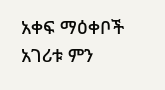አቀፍ ማዕቀቦች አገሪቱ ምን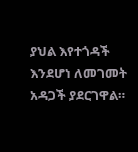ያህል እየተጎዳች እንደሆነ ለመገመት አዳጋች ያደርገዋል።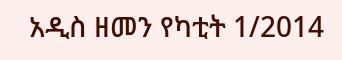አዲስ ዘመን የካቲት 1/2014